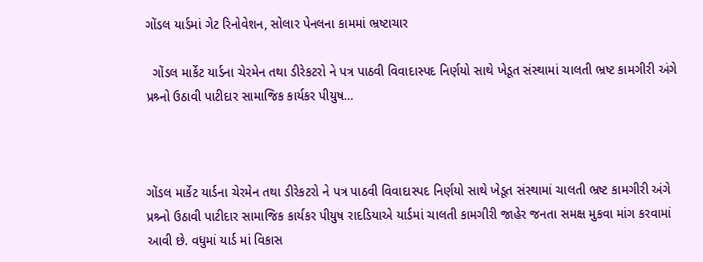ગોંડલ યાર્ડમાં ગેટ રિનોવેશન, સોલાર પેનલના કામમાં ભ્રષ્ટાચાર

  ગોંડલ માર્કેટ યાર્ડના ચેરમેન તથા ડીરેકટરો ને પત્ર પાઠવી વિવાદાસ્પદ નિર્ણયો સાથે ખેડૂત સંસ્થામાં ચાલતી ભ્રષ્ટ કામગીરી અંગે પ્રશ્ર્નો ઉઠાવી પાટીદાર સામાજિક કાર્યકર પીયુષ…



ગોંડલ માર્કેટ યાર્ડના ચેરમેન તથા ડીરેકટરો ને પત્ર પાઠવી વિવાદાસ્પદ નિર્ણયો સાથે ખેડૂત સંસ્થામાં ચાલતી ભ્રષ્ટ કામગીરી અંગે પ્રશ્ર્નો ઉઠાવી પાટીદાર સામાજિક કાર્યકર પીયુષ રાદડિયાએ યાર્ડમાં ચાલતી કામગીરી જાહેર જનતા સમક્ષ મુકવા માંગ કરવામાં આવી છે. વધુમાં યાર્ડ માં વિકાસ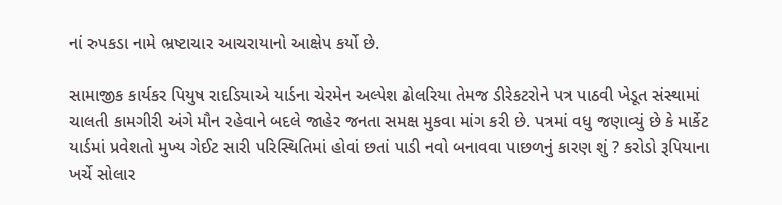નાં રુપકડા નામે ભ્રષ્ટાચાર આચરાયાનો આક્ષેપ કર્યો છે.

સામાજીક કાર્યકર પિયુષ રાદડિયાએ યાર્ડના ચેરમેન અલ્પેશ ઢોલરિયા તેમજ ડીરેકટરોને પત્ર પાઠવી ખેડૂત સંસ્થામાં ચાલતી કામગીરી અંગે મૌન રહેવાને બદલે જાહેર જનતા સમક્ષ મુકવા માંગ કરી છે. પત્રમાં વધુ જણાવ્યું છે કે માર્કેટ યાર્ડમાં પ્રવેશતો મુખ્ય ગેઈટ સારી પરિસ્થિતિમાં હોવાં છતાં પાડી નવો બનાવવા પાછળનું કારણ શું ? કરોડો રૂપિયાના ખર્ચે સોલાર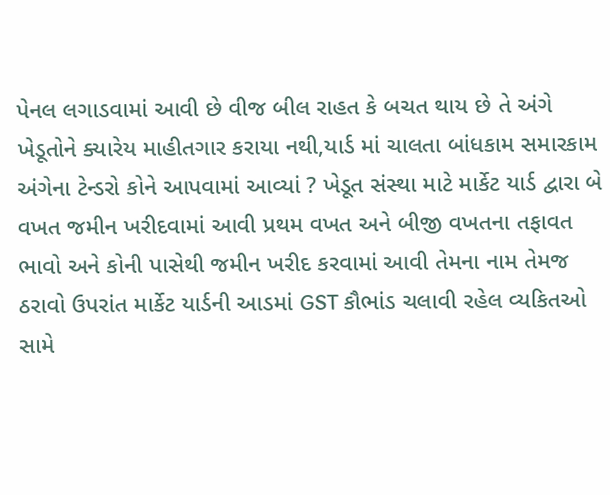પેનલ લગાડવામાં આવી છે વીજ બીલ રાહત કે બચત થાય છે તે અંગે ખેડૂતોને ક્યારેય માહીતગાર કરાયા નથી,યાર્ડ માં ચાલતા બાંધકામ સમારકામ અંગેના ટેન્ડરો કોને આપવામાં આવ્યાં ? ખેડૂત સંસ્થા માટે માર્કેટ યાર્ડ દ્વારા બે વખત જમીન ખરીદવામાં આવી પ્રથમ વખત અને બીજી વખતના તફાવત ભાવો અને કોની પાસેથી જમીન ખરીદ કરવામાં આવી તેમના નામ તેમજ ઠરાવો ઉપરાંત માર્કેટ યાર્ડની આડમાં GST કૌભાંડ ચલાવી રહેલ વ્યકિતઓ સામે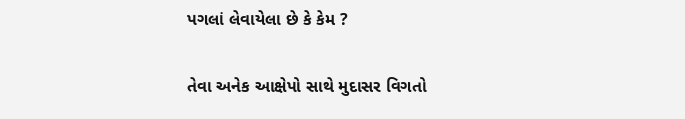પગલાં લેવાયેલા છે કે કેમ ?

તેવા અનેક આક્ષેપો સાથે મુદાસર વિગતો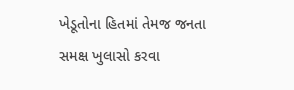ખેડૂતોના હિતમાં તેમજ જનતા સમક્ષ ખુલાસો કરવા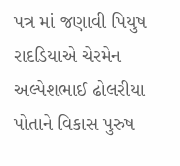પત્ર માં જણાવી પિયુષ રાદડિયાએ ચેરમેન અલ્પેશભાઈ ઢોલરીયા પોતાને વિકાસ પુરુષ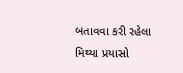બતાવવા કરી રહેલા મિથ્યા પ્રયાસો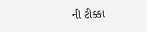ની ટીક્કા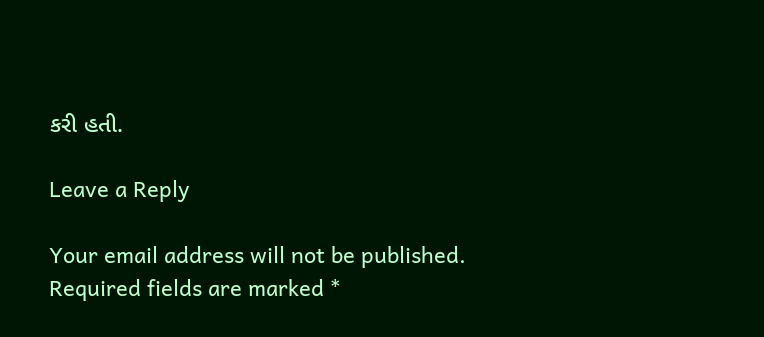કરી હતી.

Leave a Reply

Your email address will not be published. Required fields are marked *